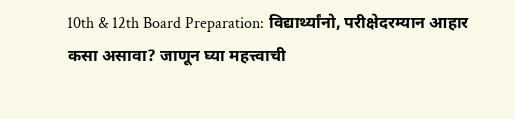10th & 12th Board Preparation: विद्यार्थ्यांनो, परीक्षेदरम्यान आहार कसा असावा? जाणून घ्या महत्त्वाची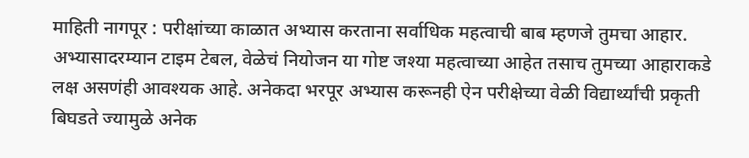माहिती नागपूर : परीक्षांच्या काळात अभ्यास करताना सर्वाधिक महत्वाची बाब म्हणजे तुमचा आहार. अभ्यासादरम्यान टाइम टेबल, वेळेचं नियोजन या गोष्ट जश्या महत्वाच्या आहेत तसाच तुमच्या आहाराकडे लक्ष असणंही आवश्यक आहे. अनेकदा भरपूर अभ्यास करूनही ऐन परीक्षेच्या वेळी विद्यार्थ्यांची प्रकृती बिघडते ज्यामुळे अनेक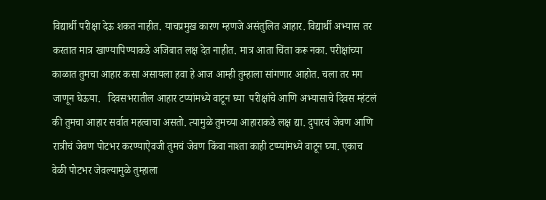विद्यार्थी परीक्षा देऊ शकत नाहीत. याचप्रमुख कारण म्हणजे असंतुलित आहार. विद्यार्थी अभ्यास तर करतात मात्र खाण्यापिण्याकडे अजिबात लक्ष देत नाहीत. मात्र आता चिंता करू नका. परीक्षांच्या काळात तुमचा आहार कसा असायला हवा हे आज आम्ही तुम्हाला सांगणार आहोत. चला तर मग जाणून घेऊया.   दिवसभरातील आहार टप्यांमध्ये वाटून घ्या  परीक्षांचे आणि अभ्यासाचे दिवस म्हंटलं की तुमचा आहार सर्वात महत्वाचा असतो. त्यामुळे तुमच्या आहाराकडे लक्ष द्या. दुपारचं जेवण आणि रात्रीचं जेवण पोटभर करण्याऐवजी तुमचं जेवण किंवा नाश्ता काही टप्प्यांमध्ये वाटून घ्या. एकाच वेळी पोटभर जेवल्यामुळे तुम्हाला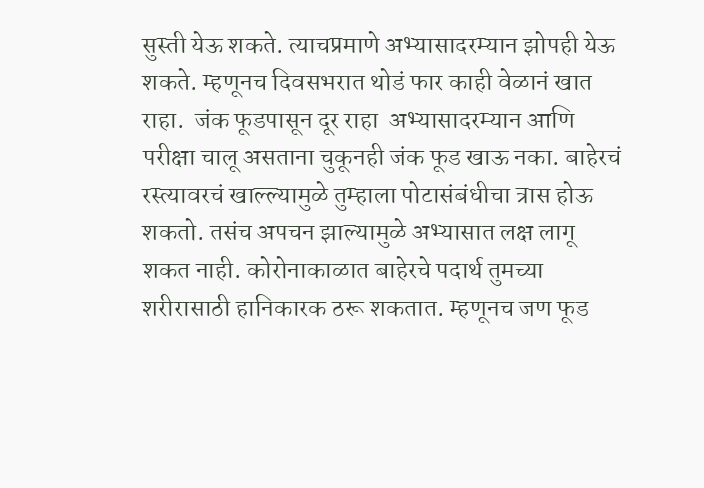सुस्ती येऊ शकते. त्याचप्रमाणे अभ्यासादरम्यान झोपही येऊ शकते. म्हणूनच दिवसभरात थोडं फार काही वेळानं खात राहा.  जंक फूडपासून दूर राहा  अभ्यासादरम्यान आणि परीक्षा चालू असताना चुकूनही जंक फूड खाऊ नका. बाहेरचं रस्त्यावरचं खाल्ल्यामुळे तुम्हाला पोटासंबंधीचा त्रास होऊ शकतो. तसंच अपचन झाल्यामुळे अभ्यासात लक्ष लागू शकत नाही. कोरोनाकाळात बाहेरचे पदार्थ तुमच्या शरीरासाठी हानिकारक ठरू शकतात. म्हणूनच जण फूड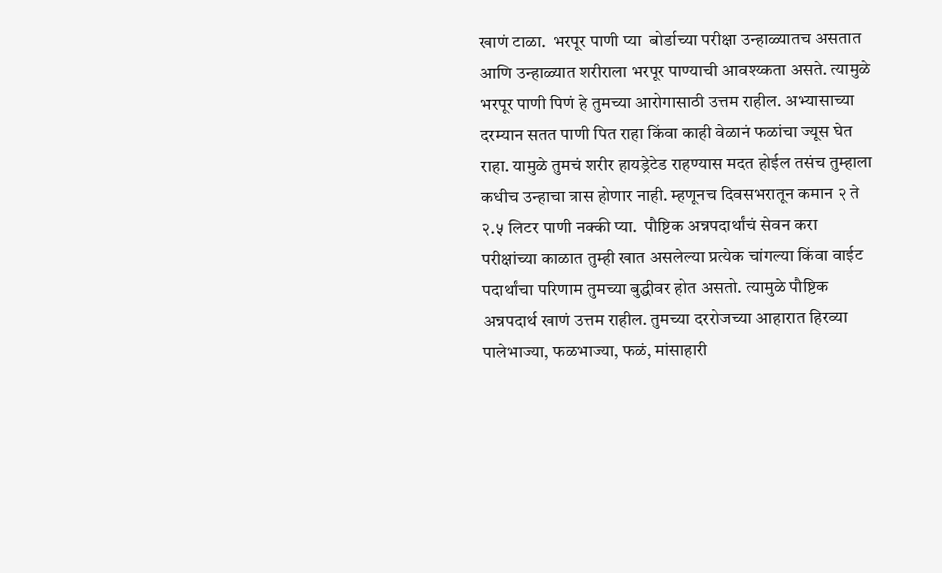खाणं टाळा.  भरपूर पाणी प्या  बोर्डाच्या परीक्षा उन्हाळ्यातच असतात आणि उन्हाळ्यात शरीराला भरपूर पाण्याची आवश्य्कता असते. त्यामुळे भरपूर पाणी पिणं हे तुमच्या आरोगासाठी उत्तम राहील. अभ्यासाच्या दरम्यान सतत पाणी पित राहा किंवा काही वेळानं फळांचा ज्यूस घेत राहा. यामुळे तुमचं शरीर हायड्रेटेड राहण्यास मदत होईल तसंच तुम्हाला कधीच उन्हाचा त्रास होणार नाही. म्हणूनच दिवसभरातून कमान २ ते २.५ लिटर पाणी नक्की प्या.  पौष्टिक अन्नपदार्थांचं सेवन करा  परीक्षांच्या काळात तुम्ही खात असलेल्या प्रत्येक चांगल्या किंवा वाईट पदार्थांचा परिणाम तुमच्या बुद्धीवर होत असतो. त्यामुळे पौष्टिक अन्नपदार्थ खाणं उत्तम राहील. तुमच्या दररोजच्या आहारात हिरव्या पालेभाज्या, फळभाज्या, फळं, मांसाहारी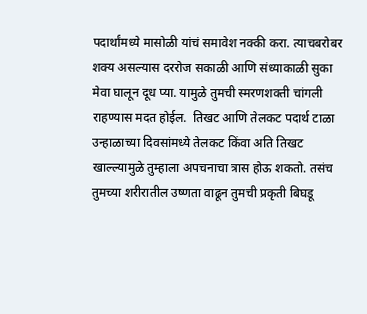पदार्थांमध्ये मासोळी यांचं समावेश नक्की करा. त्याचबरोबर शक्य असल्यास दररोज सकाळी आणि संध्याकाळी सुका मेवा घालून दूध प्या. यामुळे तुमची स्मरणशक्ती चांगली राहण्यास मदत होईल.  तिखट आणि तेलकट पदार्थ टाळा  उन्हाळाच्या दिवसांमध्ये तेलकट किंवा अति तिखट खाल्ल्यामुळे तुम्हाला अपचनाचा त्रास होऊ शकतो. तसंच तुमच्या शरीरातील उष्णता वाढून तुमची प्रकृती बिघडू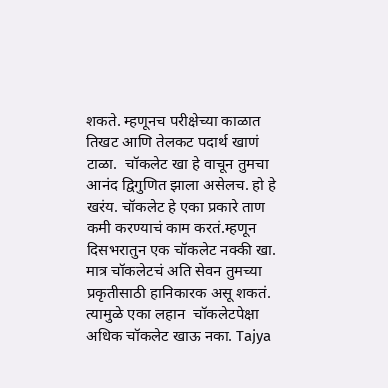शकते. म्हणूनच परीक्षेच्या काळात तिखट आणि तेलकट पदार्थ खाणं टाळा.  चॉकलेट खा हे वाचून तुमचा आनंद द्विगुणित झाला असेलच. हो हे खरंय. चॉकलेट हे एका प्रकारे ताण कमी करण्याचं काम करतं.म्हणून दिसभरातुन एक चॉकलेट नक्की खा. मात्र चॉकलेटचं अति सेवन तुमच्या प्रकृतीसाठी हानिकारक असू शकतं. त्यामुळे एका लहान  चॉकलेटपेक्षा अधिक चॉकलेट खाऊ नका. Tajya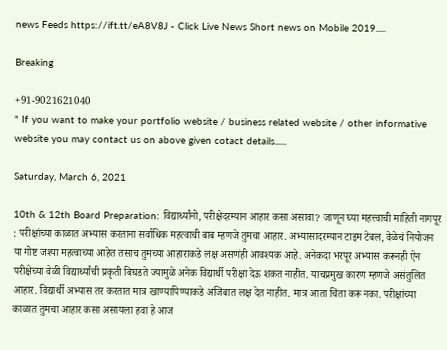news Feeds https://ift.tt/eA8V8J - Click Live News Short news on Mobile 2019.....

Breaking

+91-9021621040
" If you want to make your portfolio website / business related website / other informative website you may contact us on above given cotact details......

Saturday, March 6, 2021

10th & 12th Board Preparation: विद्यार्थ्यांनो, परीक्षेदरम्यान आहार कसा असावा? जाणून घ्या महत्त्वाची माहिती नागपूर : परीक्षांच्या काळात अभ्यास करताना सर्वाधिक महत्वाची बाब म्हणजे तुमचा आहार. अभ्यासादरम्यान टाइम टेबल, वेळेचं नियोजन या गोष्ट जश्या महत्वाच्या आहेत तसाच तुमच्या आहाराकडे लक्ष असणंही आवश्यक आहे. अनेकदा भरपूर अभ्यास करूनही ऐन परीक्षेच्या वेळी विद्यार्थ्यांची प्रकृती बिघडते ज्यामुळे अनेक विद्यार्थी परीक्षा देऊ शकत नाहीत. याचप्रमुख कारण म्हणजे असंतुलित आहार. विद्यार्थी अभ्यास तर करतात मात्र खाण्यापिण्याकडे अजिबात लक्ष देत नाहीत. मात्र आता चिंता करू नका. परीक्षांच्या काळात तुमचा आहार कसा असायला हवा हे आज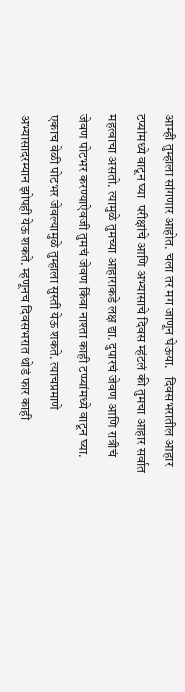आम्ही तुम्हाला सांगणार आहोत. चला तर मग जाणून घेऊया.   दिवसभरातील आहार टप्यांमध्ये वाटून घ्या  परीक्षांचे आणि अभ्यासाचे दिवस म्हंटलं की तुमचा आहार सर्वात महत्वाचा असतो. त्यामुळे तुमच्या आहाराकडे लक्ष द्या. दुपारचं जेवण आणि रात्रीचं जेवण पोटभर करण्याऐवजी तुमचं जेवण किंवा नाश्ता काही टप्प्यांमध्ये वाटून घ्या. एकाच वेळी पोटभर जेवल्यामुळे तुम्हाला सुस्ती येऊ शकते. त्याचप्रमाणे अभ्यासादरम्यान झोपही येऊ शकते. म्हणूनच दिवसभरात थोडं फार काही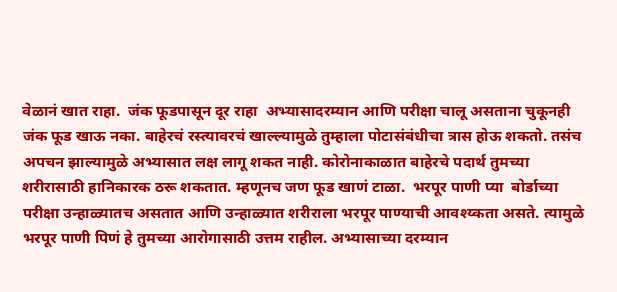वेळानं खात राहा.  जंक फूडपासून दूर राहा  अभ्यासादरम्यान आणि परीक्षा चालू असताना चुकूनही जंक फूड खाऊ नका. बाहेरचं रस्त्यावरचं खाल्ल्यामुळे तुम्हाला पोटासंबंधीचा त्रास होऊ शकतो. तसंच अपचन झाल्यामुळे अभ्यासात लक्ष लागू शकत नाही. कोरोनाकाळात बाहेरचे पदार्थ तुमच्या शरीरासाठी हानिकारक ठरू शकतात. म्हणूनच जण फूड खाणं टाळा.  भरपूर पाणी प्या  बोर्डाच्या परीक्षा उन्हाळ्यातच असतात आणि उन्हाळ्यात शरीराला भरपूर पाण्याची आवश्य्कता असते. त्यामुळे भरपूर पाणी पिणं हे तुमच्या आरोगासाठी उत्तम राहील. अभ्यासाच्या दरम्यान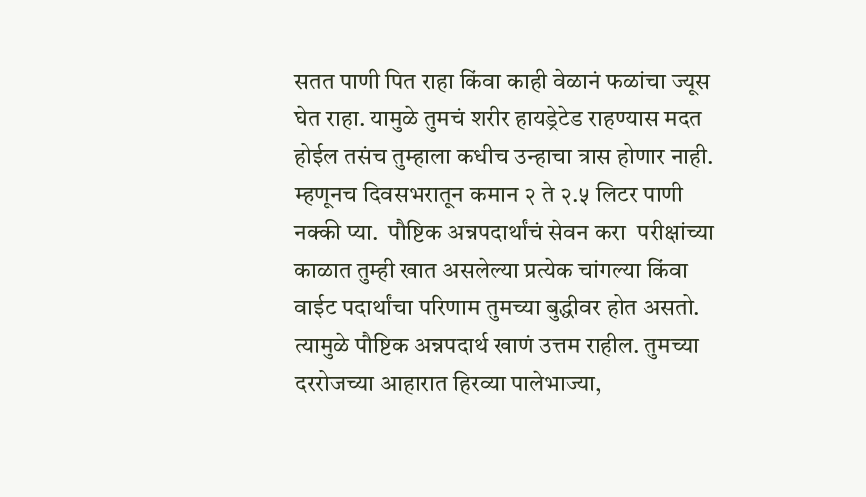सतत पाणी पित राहा किंवा काही वेळानं फळांचा ज्यूस घेत राहा. यामुळे तुमचं शरीर हायड्रेटेड राहण्यास मदत होईल तसंच तुम्हाला कधीच उन्हाचा त्रास होणार नाही. म्हणूनच दिवसभरातून कमान २ ते २.५ लिटर पाणी नक्की प्या.  पौष्टिक अन्नपदार्थांचं सेवन करा  परीक्षांच्या काळात तुम्ही खात असलेल्या प्रत्येक चांगल्या किंवा वाईट पदार्थांचा परिणाम तुमच्या बुद्धीवर होत असतो. त्यामुळे पौष्टिक अन्नपदार्थ खाणं उत्तम राहील. तुमच्या दररोजच्या आहारात हिरव्या पालेभाज्या,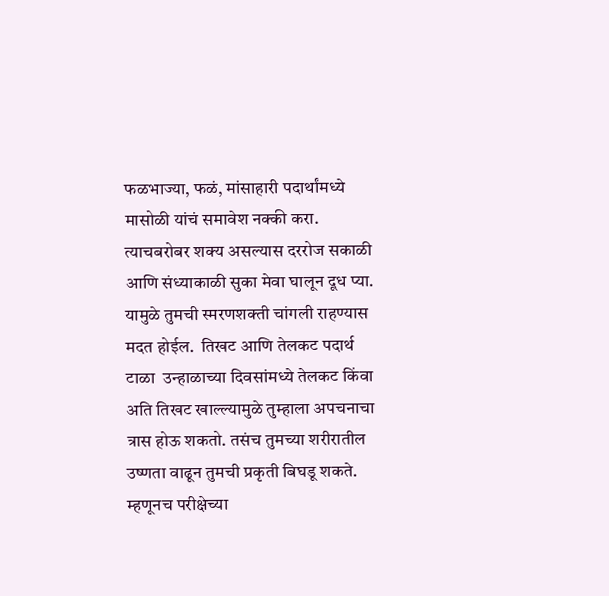फळभाज्या, फळं, मांसाहारी पदार्थांमध्ये मासोळी यांचं समावेश नक्की करा. त्याचबरोबर शक्य असल्यास दररोज सकाळी आणि संध्याकाळी सुका मेवा घालून दूध प्या. यामुळे तुमची स्मरणशक्ती चांगली राहण्यास मदत होईल.  तिखट आणि तेलकट पदार्थ टाळा  उन्हाळाच्या दिवसांमध्ये तेलकट किंवा अति तिखट खाल्ल्यामुळे तुम्हाला अपचनाचा त्रास होऊ शकतो. तसंच तुमच्या शरीरातील उष्णता वाढून तुमची प्रकृती बिघडू शकते. म्हणूनच परीक्षेच्या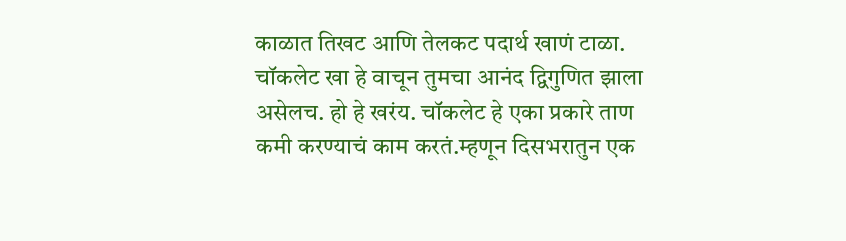काळात तिखट आणि तेलकट पदार्थ खाणं टाळा.  चॉकलेट खा हे वाचून तुमचा आनंद द्विगुणित झाला असेलच. हो हे खरंय. चॉकलेट हे एका प्रकारे ताण कमी करण्याचं काम करतं.म्हणून दिसभरातुन एक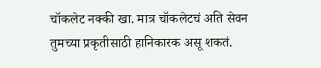चॉकलेट नक्की खा. मात्र चॉकलेटचं अति सेवन तुमच्या प्रकृतीसाठी हानिकारक असू शकतं.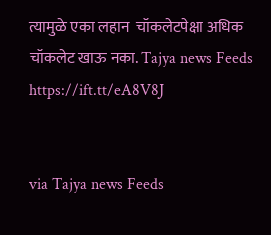त्यामुळे एका लहान  चॉकलेटपेक्षा अधिक चॉकलेट खाऊ नका. Tajya news Feeds https://ift.tt/eA8V8J


via Tajya news Feeds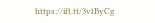https://ift.tt/3v1ByCg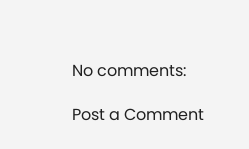No comments:

Post a Comment